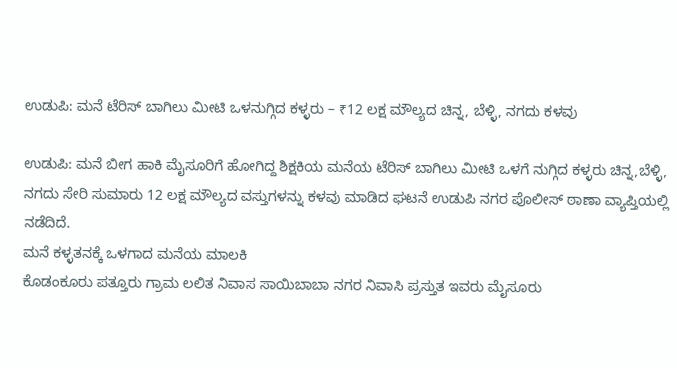ಉಡುಪಿ: ಮನೆ ಟೆರಿಸ್ ಬಾಗಿಲು ಮೀಟಿ ಒಳನುಗ್ಗಿದ ಕಳ್ಳರು – ₹12 ಲಕ್ಷ ಮೌಲ್ಯದ ಚಿನ್ನ, ಬೆಳ್ಳಿ, ನಗದು ಕಳವು

ಉಡುಪಿ: ಮನೆ ಬೀಗ ಹಾಕಿ ಮೈಸೂರಿಗೆ ಹೋಗಿದ್ದ ಶಿಕ್ಷಕಿಯ ಮನೆಯ ಟೆರಿಸ್ ಬಾಗಿಲು ಮೀಟಿ ಒಳಗೆ ನುಗ್ಗಿದ ಕಳ್ಳರು ಚಿನ್ನ,ಬೆಳ್ಳಿ, ನಗದು ಸೇರಿ ಸುಮಾರು 12 ಲಕ್ಷ ಮೌಲ್ಯದ ವಸ್ತುಗಳನ್ನು ಕಳವು ಮಾಡಿದ ಘಟನೆ ಉಡುಪಿ ನಗರ ಪೊಲೀಸ್ ಠಾಣಾ ವ್ಯಾಪ್ತಿಯಲ್ಲಿ ನಡೆದಿದೆ.
ಮನೆ ಕಳ್ಳತನಕ್ಕೆ ಒಳಗಾದ ಮನೆಯ ಮಾಲಕಿ
ಕೊಡಂಕೂರು ಪತ್ತೂರು ಗ್ರಾಮ ಲಲಿತ ನಿವಾಸ ಸಾಯಿಬಾಬಾ ನಗರ ನಿವಾಸಿ ಪ್ರಸ್ತುತ ಇವರು ಮೈಸೂರು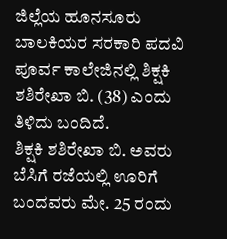ಜಿಲ್ಲೆಯ ಹೂನಸೂರು ಬಾಲಕಿಯರ ಸರಕಾರಿ ಪದವಿ ಪೂರ್ವ ಕಾಲೇಜಿನಲ್ಲಿ ಶಿಕ್ಷಕಿ ಶಶಿರೇಖಾ ಬಿ. (38) ಎಂದು ತಿಳಿದು ಬಂದಿದೆ.
ಶಿಕ್ಷಕಿ ಶಶಿರೇಖಾ ಬಿ. ಅವರು ಬೆಸಿಗೆ ರಜೆಯಲ್ಲಿ ಊರಿಗೆ ಬಂದವರು ಮೇ. 25 ರಂದು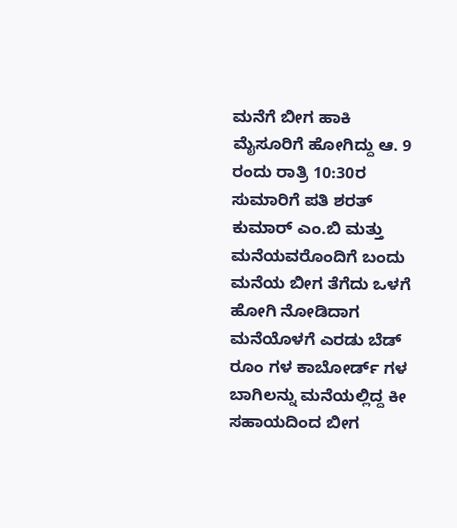ಮನೆಗೆ ಬೀಗ ಹಾಕಿ ಮೈಸೂರಿಗೆ ಹೋಗಿದ್ದು ಆ. 9 ರಂದು ರಾತ್ರಿ 10:30ರ ಸುಮಾರಿಗೆ ಪತಿ ಶರತ್ ಕುಮಾರ್ ಎಂ.ಬಿ ಮತ್ತು ಮನೆಯವರೊಂದಿಗೆ ಬಂದು ಮನೆಯ ಬೀಗ ತೆಗೆದು ಒಳಗೆ ಹೋಗಿ ನೋಡಿದಾಗ ಮನೆಯೊಳಗೆ ಎರಡು ಬೆಡ್ ರೂಂ ಗಳ ಕಾಬೋರ್ಡ್ ಗಳ ಬಾಗಿಲನ್ನು ಮನೆಯಲ್ಲಿದ್ದ ಕೀ ಸಹಾಯದಿಂದ ಬೀಗ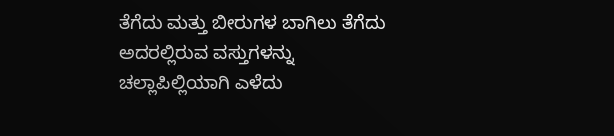ತೆಗೆದು ಮತ್ತು ಬೀರುಗಳ ಬಾಗಿಲು ತೆಗೆದು ಅದರಲ್ಲಿರುವ ವಸ್ತುಗಳನ್ನು ಚಲ್ಲಾಪಿಲ್ಲಿಯಾಗಿ ಎಳೆದು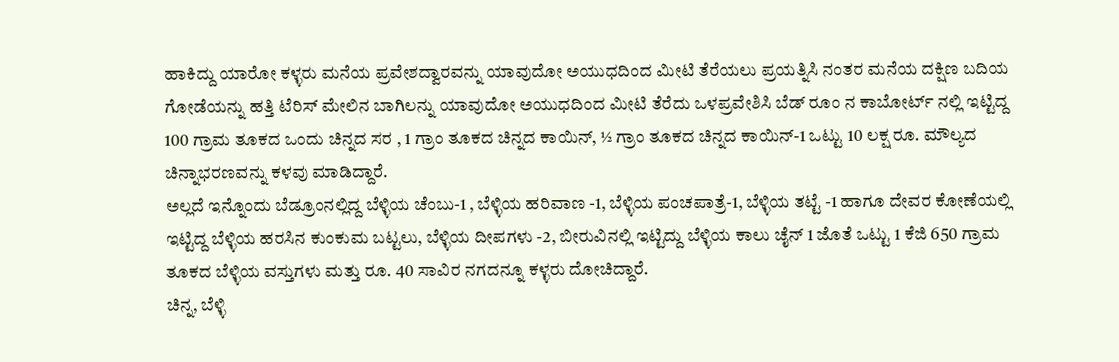ಹಾಕಿದ್ದು ಯಾರೋ ಕಳ್ಳರು ಮನೆಯ ಪ್ರವೇಶದ್ವಾರವನ್ನು ಯಾವುದೋ ಅಯುಧದಿಂದ ಮೀಟಿ ತೆರೆಯಲು ಪ್ರಯತ್ನಿಸಿ ನಂತರ ಮನೆಯ ದಕ್ಷಿಣ ಬದಿಯ ಗೋಡೆಯನ್ನು ಹತ್ತಿ ಟೆರಿಸ್ ಮೇಲಿನ ಬಾಗಿಲನ್ನು ಯಾವುದೋ ಅಯುಧದಿಂದ ಮೀಟಿ ತೆರೆದು ಒಳಪ್ರವೇಶಿಸಿ ಬೆಡ್ ರೂಂ ನ ಕಾಬೋರ್ಟ್ ನಲ್ಲಿ ಇಟ್ಟಿದ್ದ 100 ಗ್ರಾಮ ತೂಕದ ಒಂದು ಚಿನ್ನದ ಸರ , 1 ಗ್ರಾಂ ತೂಕದ ಚಿನ್ನದ ಕಾಯಿನ್, ½ ಗ್ರಾಂ ತೂಕದ ಚಿನ್ನದ ಕಾಯಿನ್-1 ಒಟ್ಟು 10 ಲಕ್ಷ ರೂ. ಮೌಲ್ಯದ ಚಿನ್ನಾಭರಣವನ್ನು ಕಳವು ಮಾಡಿದ್ದಾರೆ.
ಅಲ್ಲದೆ ಇನ್ನೊಂದು ಬೆಡ್ರೂಂನಲ್ಲಿದ್ದ ಬೆಳ್ಳಿಯ ಚೆಂಬು-1 , ಬೆಳ್ಳಿಯ ಹರಿವಾಣ -1, ಬೆಳ್ಳಿಯ ಪಂಚಪಾತ್ರೆ-1, ಬೆಳ್ಳಿಯ ತಟ್ಟೆ -1 ಹಾಗೂ ದೇವರ ಕೋಣೆಯಲ್ಲಿ ಇಟ್ಟಿದ್ದ ಬೆಳ್ಳಿಯ ಹರಸಿನ ಕುಂಕುಮ ಬಟ್ಟಲು, ಬೆಳ್ಳಿಯ ದೀಪಗಳು -2, ಬೀರುವಿನಲ್ಲಿ ಇಟ್ಟಿದ್ದು ಬೆಳ್ಳಿಯ ಕಾಲು ಚೈನ್ 1 ಜೊತೆ ಒಟ್ಟು 1 ಕೆಜಿ 650 ಗ್ರಾಮ ತೂಕದ ಬೆಳ್ಳಿಯ ವಸ್ತುಗಳು ಮತ್ತು ರೂ. 40 ಸಾವಿರ ನಗದನ್ನೂ ಕಳ್ಳರು ದೋಚಿದ್ದಾರೆ.
ಚಿನ್ನ, ಬೆಳ್ಳಿ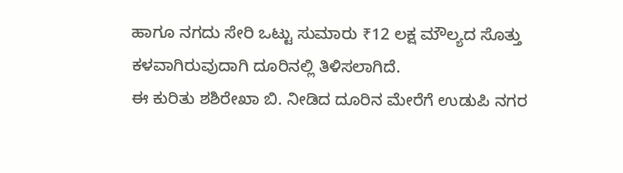ಹಾಗೂ ನಗದು ಸೇರಿ ಒಟ್ಟು ಸುಮಾರು ₹12 ಲಕ್ಷ ಮೌಲ್ಯದ ಸೊತ್ತು ಕಳವಾಗಿರುವುದಾಗಿ ದೂರಿನಲ್ಲಿ ತಿಳಿಸಲಾಗಿದೆ.
ಈ ಕುರಿತು ಶಶಿರೇಖಾ ಬಿ. ನೀಡಿದ ದೂರಿನ ಮೇರೆಗೆ ಉಡುಪಿ ನಗರ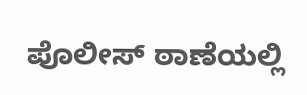ಪೊಲೀಸ್ ಠಾಣೆಯಲ್ಲಿ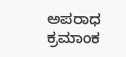ಅಪರಾಧ ಕ್ರಮಾಂಕ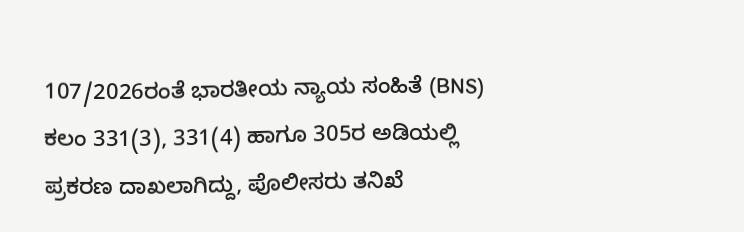107/2026ರಂತೆ ಭಾರತೀಯ ನ್ಯಾಯ ಸಂಹಿತೆ (BNS) ಕಲಂ 331(3), 331(4) ಹಾಗೂ 305ರ ಅಡಿಯಲ್ಲಿ ಪ್ರಕರಣ ದಾಖಲಾಗಿದ್ದು, ಪೊಲೀಸರು ತನಿಖೆ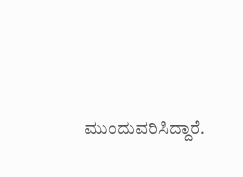ಮುಂದುವರಿಸಿದ್ದಾರೆ.